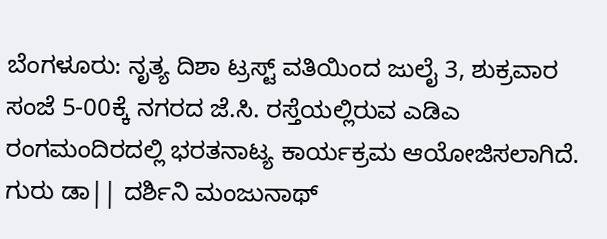ಬೆಂಗಳೂರು: ನೃತ್ಯ ದಿಶಾ ಟ್ರಸ್ಟ್ ವತಿಯಿಂದ ಜುಲೈ 3, ಶುಕ್ರವಾರ ಸಂಜೆ 5-00ಕ್ಕೆ ನಗರದ ಜೆ.ಸಿ. ರಸ್ತೆಯಲ್ಲಿರುವ ಎಡಿಎ ರಂಗಮಂದಿರದಲ್ಲಿ ಭರತನಾಟ್ಯ ಕಾರ್ಯಕ್ರಮ ಆಯೋಜಿಸಲಾಗಿದೆ.
ಗುರು ಡಾ|| ದರ್ಶಿನಿ ಮಂಜುನಾಥ್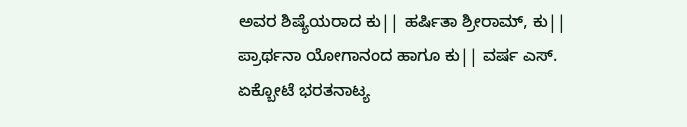ಅವರ ಶಿಷ್ಯೆಯರಾದ ಕು|| ಹರ್ಷಿತಾ ಶ್ರೀರಾಮ್, ಕು|| ಪ್ರಾರ್ಥನಾ ಯೋಗಾನಂದ ಹಾಗೂ ಕು|| ವರ್ಷ ಎಸ್. ಏಕ್ಬೋಟೆ ಭರತನಾಟ್ಯ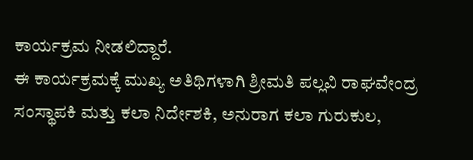ಕಾರ್ಯಕ್ರಮ ನೀಡಲಿದ್ದಾರೆ.
ಈ ಕಾರ್ಯಕ್ರಮಕ್ಕೆ ಮುಖ್ಯ ಅತಿಥಿಗಳಾಗಿ ಶ್ರೀಮತಿ ಪಲ್ಲವಿ ರಾಘವೇಂದ್ರ ಸಂಸ್ಥಾಪಕಿ ಮತ್ತು ಕಲಾ ನಿರ್ದೇಶಕಿ, ಅನುರಾಗ ಕಲಾ ಗುರುಕುಲ,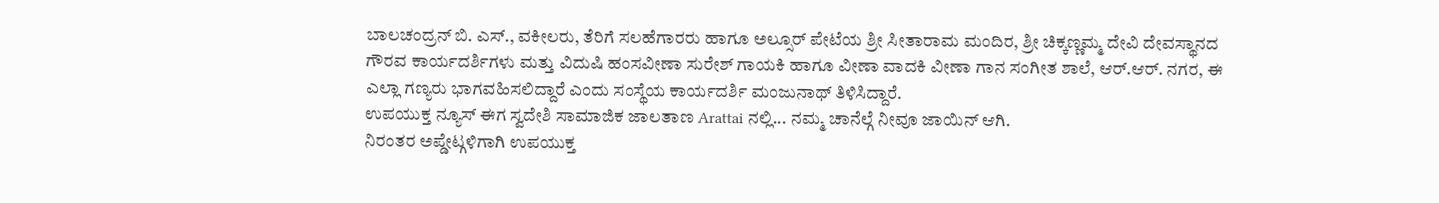ಬಾಲಚಂದ್ರನ್ ಬಿ. ಎಸ್., ವಕೀಲರು, ತೆರಿಗೆ ಸಲಹೆಗಾರರು ಹಾಗೂ ಅಲ್ಸೂರ್ ಪೇಟೆಯ ಶ್ರೀ ಸೀತಾರಾಮ ಮಂದಿರ, ಶ್ರೀ ಚಿಕ್ಕಣ್ಣಮ್ಮ ದೇವಿ ದೇವಸ್ಥಾನದ ಗೌರವ ಕಾರ್ಯದರ್ಶಿಗಳು ಮತ್ತು ವಿದುಷಿ ಹಂಸವೀಣಾ ಸುರೇಶ್ ಗಾಯಕಿ ಹಾಗೂ ವೀಣಾ ವಾದಕಿ ವೀಣಾ ಗಾನ ಸಂಗೀತ ಶಾಲೆ, ಆರ್.ಆರ್. ನಗರ, ಈ ಎಲ್ಲಾ ಗಣ್ಯರು ಭಾಗವಹಿಸಲಿದ್ದಾರೆ ಎಂದು ಸಂಸ್ಥೆಯ ಕಾರ್ಯದರ್ಶಿ ಮಂಜುನಾಥ್ ತಿಳಿಸಿದ್ದಾರೆ.
ಉಪಯುಕ್ತ ನ್ಯೂಸ್ ಈಗ ಸ್ವದೇಶಿ ಸಾಮಾಜಿಕ ಜಾಲತಾಣ Arattai ನಲ್ಲಿ... ನಮ್ಮ ಚಾನೆಲ್ಗೆ ನೀವೂ ಜಾಯಿನ್ ಆಗಿ.
ನಿರಂತರ ಅಪ್ಡೇಟ್ಗಳಿಗಾಗಿ ಉಪಯುಕ್ತ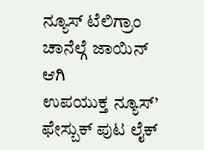ನ್ಯೂಸ್ ಟೆಲಿಗ್ರಾಂ ಚಾನೆಲ್ಗೆ ಜಾಯಿನ್ ಆಗಿ
ಉಪಯುಕ್ತ ನ್ಯೂಸ್’ ಫೇಸ್ಬುಕ್ ಪುಟ ಲೈಕ್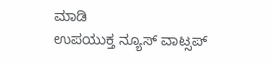ಮಾಡಿ
ಉಪಯುಕ್ತ ನ್ಯೂಸ್ ವಾಟ್ಸಪ್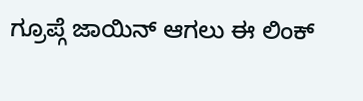ಗ್ರೂಪ್ಗೆ ಜಾಯಿನ್ ಆಗಲು ಈ ಲಿಂಕ್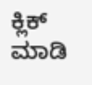ಕ್ಲಿಕ್ ಮಾಡಿ